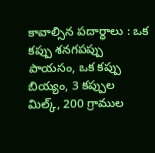కావాల్సిన పదార్ధాలు : ఒక కప్పు శనగపప్పు పాయసం, ఒక కప్పు బియ్యం, 3 కప్పుల మిల్క్, 200 గ్రాముల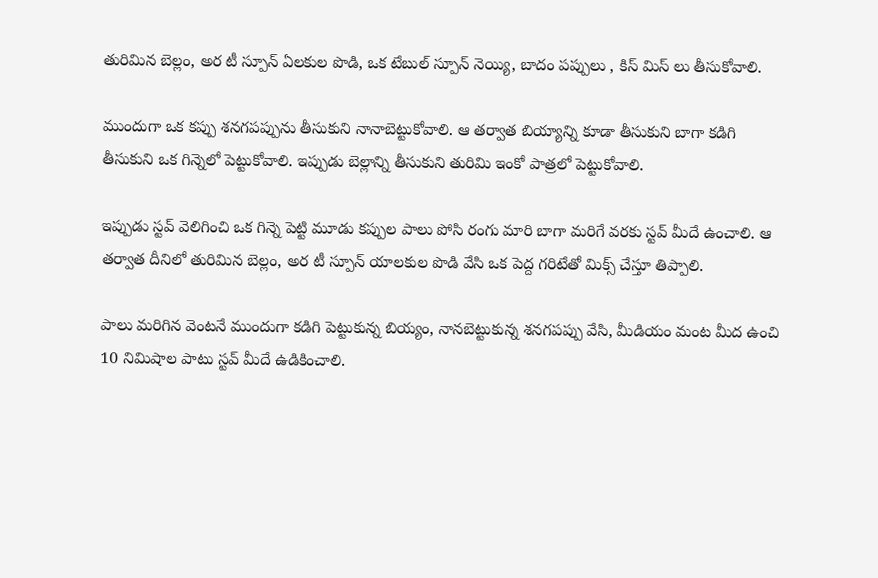తురిమిన బెల్లం, అర టీ స్పూన్ ఏలకుల పొడి, ఒక టేబుల్ స్పూన్ నెయ్యి, బాదం పప్పులు , కిస్ మిస్ లు తీసుకోవాలి.

ముందుగా ఒక కప్పు శనగపప్పును తీసుకుని నానాబెట్టుకోవాలి. ఆ తర్వాత బియ్యాన్ని కూడా తీసుకుని బాగా కడిగి తీసుకుని ఒక గిన్నెలో పెట్టుకోవాలి. ఇప్పుడు బెల్లాన్ని తీసుకుని తురిమి ఇంకో పాత్రలో పెట్టుకోవాలి.

ఇప్పుడు స్టవ్ వెలిగించి ఒక గిన్నె పెట్టి మూడు కప్పుల పాలు పోసి రంగు మారి బాగా మరిగే వరకు స్టవ్ మీదే ఉంచాలి. ఆ తర్వాత దీనిలో తురిమిన బెల్లం, అర టీ స్పూన్ యాలకుల పొడి వేసి ఒక పెద్ద గరిటేతో మిక్స్ చేస్తూ తిప్పాలి.

పాలు మరిగిన వెంటనే ముందుగా కడిగి పెట్టుకున్న బియ్యం, నానబెట్టుకున్న శనగపప్పు వేసి, మీడియం మంట మీద ఉంచి 10 నిమిషాల పాటు స్టవ్ మీదే ఉడికించాలి.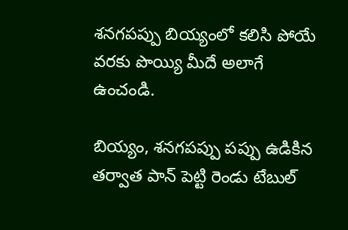శనగపప్పు బియ్యంలో కలిసి పోయే వరకు పొయ్యి మీదే అలాగే ఉంచండి.

బియ్యం, శనగపప్పు పప్పు ఉడికిన తర్వాత పాన్ పెట్టి రెండు టేబుల్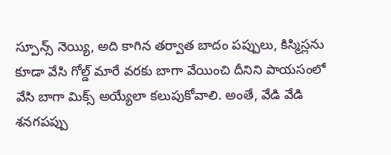స్పూన్స్ నెయ్యి, అది కాగిన తర్వాత బాదం పప్పులు, కిస్మిస్లను కూడా వేసి గోల్డ్ మారే వరకు బాగా వేయించి దీనిని పాయసంలో వేసి బాగా మిక్స్ అయ్యేలా కలుపుకోవాలి. అంతే, వేడి వేడి శనగపప్పు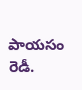పాయసం రెడీ.